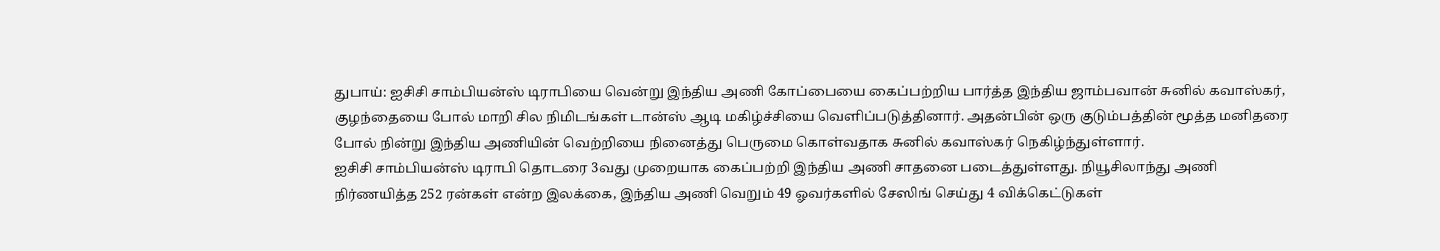துபாய்: ஐசிசி சாம்பியன்ஸ் டிராபியை வென்று இந்திய அணி கோப்பையை கைப்பற்றிய பார்த்த இந்திய ஜாம்பவான் சுனில் கவாஸ்கர், குழந்தையை போல் மாறி சில நிமிடங்கள் டான்ஸ் ஆடி மகிழ்ச்சியை வெளிப்படுத்தினார். அதன்பின் ஒரு குடும்பத்தின் மூத்த மனிதரை போல் நின்று இந்திய அணியின் வெற்றியை நினைத்து பெருமை கொள்வதாக சுனில் கவாஸ்கர் நெகிழ்ந்துள்ளார்.
ஐசிசி சாம்பியன்ஸ் டிராபி தொடரை 3வது முறையாக கைப்பற்றி இந்திய அணி சாதனை படைத்துள்ளது. நியூசிலாந்து அணி நிர்ணயித்த 252 ரன்கள் என்ற இலக்கை, இந்திய அணி வெறும் 49 ஓவர்களில் சேஸிங் செய்து 4 விக்கெட்டுகள்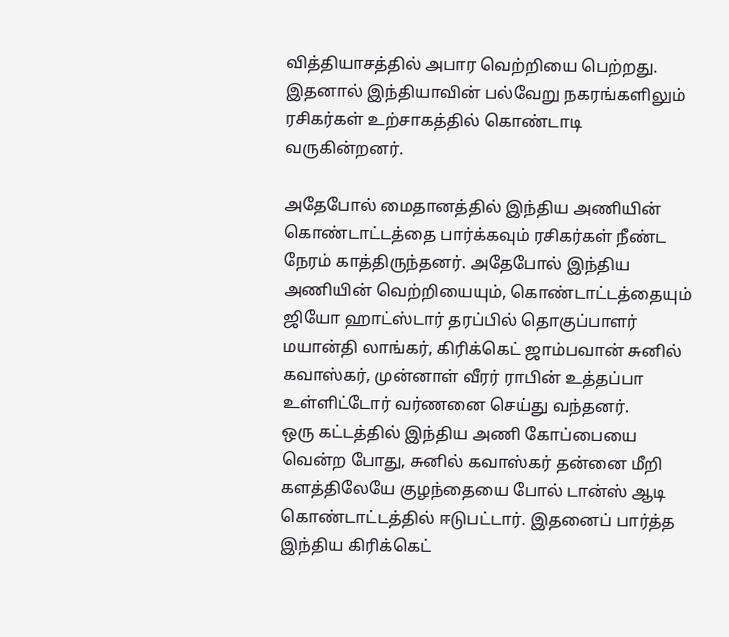வித்தியாசத்தில் அபார வெற்றியை பெற்றது. இதனால் இந்தியாவின் பல்வேறு நகரங்களிலும் ரசிகர்கள் உற்சாகத்தில் கொண்டாடி வருகின்றனர்.

அதேபோல் மைதானத்தில் இந்திய அணியின் கொண்டாட்டத்தை பார்க்கவும் ரசிகர்கள் நீண்ட நேரம் காத்திருந்தனர். அதேபோல் இந்திய அணியின் வெற்றியையும், கொண்டாட்டத்தையும் ஜியோ ஹாட்ஸ்டார் தரப்பில் தொகுப்பாளர் மயான்தி லாங்கர், கிரிக்கெட் ஜாம்பவான் சுனில் கவாஸ்கர், முன்னாள் வீரர் ராபின் உத்தப்பா உள்ளிட்டோர் வர்ணனை செய்து வந்தனர்.
ஒரு கட்டத்தில் இந்திய அணி கோப்பையை வென்ற போது, சுனில் கவாஸ்கர் தன்னை மீறி களத்திலேயே குழந்தையை போல் டான்ஸ் ஆடி கொண்டாட்டத்தில் ஈடுபட்டார். இதனைப் பார்த்த இந்திய கிரிக்கெட்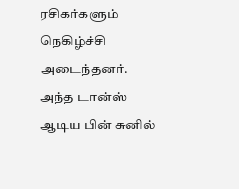ரசிகர்களும் நெகிழ்ச்சி அடைந்தனர். அந்த டான்ஸ் ஆடிய பின் சுனில்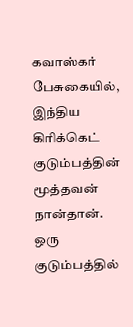கவாஸ்கர் பேசுகையில், இந்திய கிரிக்கெட் குடும்பத்தின் மூத்தவன் நான்தான்.
ஒரு குடும்பத்தில்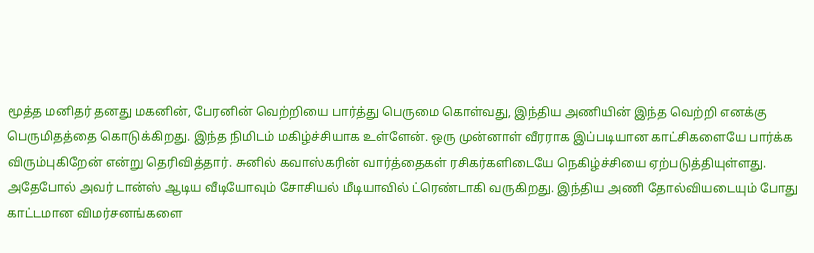மூத்த மனிதர் தனது மகனின், பேரனின் வெற்றியை பார்த்து பெருமை கொள்வது, இந்திய அணியின் இந்த வெற்றி எனக்கு பெருமிதத்தை கொடுக்கிறது. இந்த நிமிடம் மகிழ்ச்சியாக உள்ளேன். ஒரு முன்னாள் வீரராக இப்படியான காட்சிகளையே பார்க்க விரும்புகிறேன் என்று தெரிவித்தார். சுனில் கவாஸ்கரின் வார்த்தைகள் ரசிகர்களிடையே நெகிழ்ச்சியை ஏற்படுத்தியுள்ளது.
அதேபோல் அவர் டான்ஸ் ஆடிய வீடியோவும் சோசியல் மீடியாவில் ட்ரெண்டாகி வருகிறது. இந்திய அணி தோல்வியடையும் போது காட்டமான விமர்சனங்களை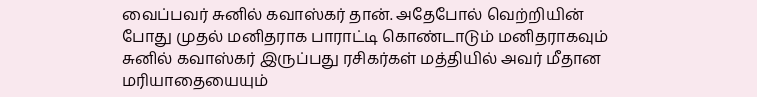வைப்பவர் சுனில் கவாஸ்கர் தான். அதேபோல் வெற்றியின் போது முதல் மனிதராக பாராட்டி கொண்டாடும் மனிதராகவும் சுனில் கவாஸ்கர் இருப்பது ரசிகர்கள் மத்தியில் அவர் மீதான மரியாதையையும்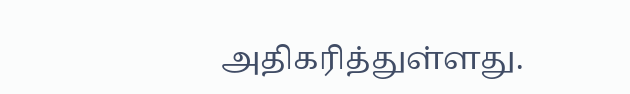அதிகரித்துள்ளது.